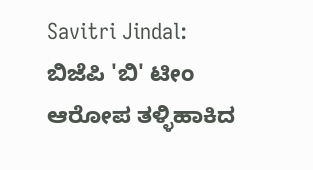Savitri Jindal: ಬಿಜೆಪಿ 'ಬಿ' ಟೀಂ ಆರೋಪ ತಳ್ಳಿಹಾಕಿದ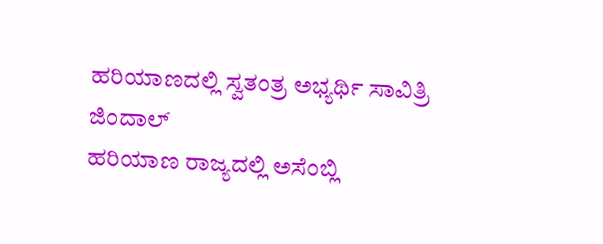ಹರಿಯಾಣದಲ್ಲಿ ಸ್ವತಂತ್ರ ಅಭ್ಯರ್ಥಿ ಸಾವಿತ್ರಿ ಜಿಂದಾಲ್
ಹರಿಯಾಣ ರಾಜ್ಯದಲ್ಲಿ ಅಸೆಂಬ್ಲಿ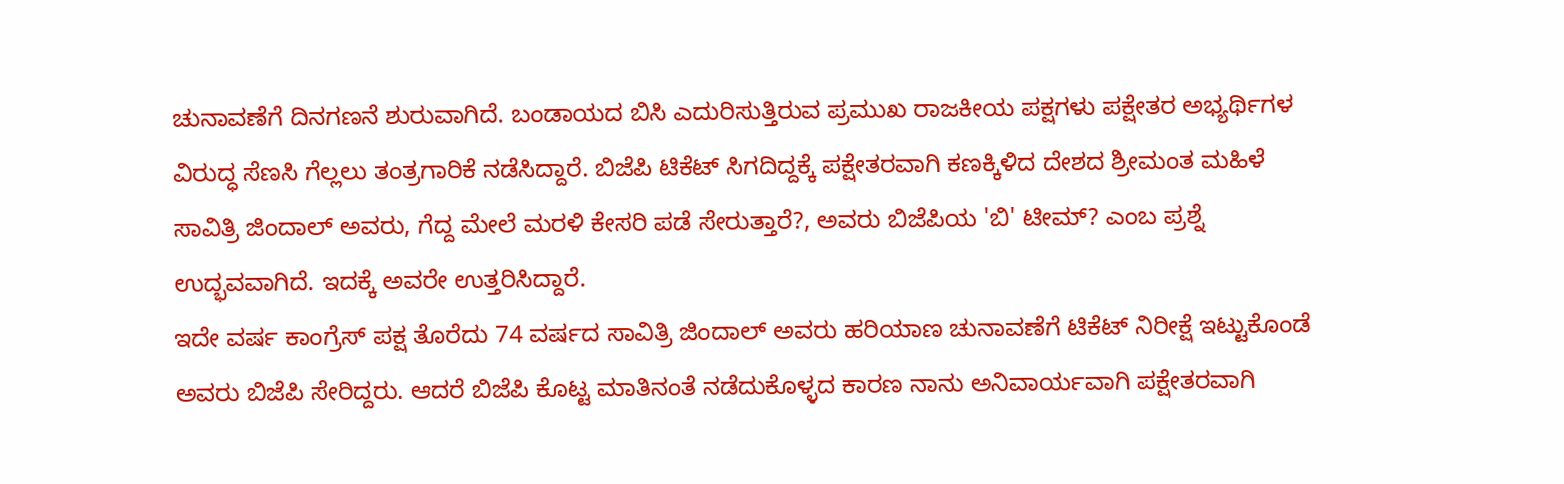ಚುನಾವಣೆಗೆ ದಿನಗಣನೆ ಶುರುವಾಗಿದೆ. ಬಂಡಾಯದ ಬಿಸಿ ಎದುರಿಸುತ್ತಿರುವ ಪ್ರಮುಖ ರಾಜಕೀಯ ಪಕ್ಷಗಳು ಪಕ್ಷೇತರ ಅಭ್ಯರ್ಥಿಗಳ ವಿರುದ್ಧ ಸೆಣಸಿ ಗೆಲ್ಲಲು ತಂತ್ರಗಾರಿಕೆ ನಡೆಸಿದ್ದಾರೆ. ಬಿಜೆಪಿ ಟಿಕೆಟ್ ಸಿಗದಿದ್ದಕ್ಕೆ ಪಕ್ಷೇತರವಾಗಿ ಕಣಕ್ಕಿಳಿದ ದೇಶದ ಶ್ರೀಮಂತ ಮಹಿಳೆ ಸಾವಿತ್ರಿ ಜಿಂದಾಲ್ ಅವರು, ಗೆದ್ದ ಮೇಲೆ ಮರಳಿ ಕೇಸರಿ ಪಡೆ ಸೇರುತ್ತಾರೆ?, ಅವರು ಬಿಜೆಪಿಯ 'ಬಿ' ಟೀಮ್? ಎಂಬ ಪ್ರಶ್ನೆ ಉದ್ಭವವಾಗಿದೆ. ಇದಕ್ಕೆ ಅವರೇ ಉತ್ತರಿಸಿದ್ದಾರೆ.
ಇದೇ ವರ್ಷ ಕಾಂಗ್ರೆಸ್ ಪಕ್ಷ ತೊರೆದು 74 ವರ್ಷದ ಸಾವಿತ್ರಿ ಜಿಂದಾಲ್ ಅವರು ಹರಿಯಾಣ ಚುನಾವಣೆಗೆ ಟಿಕೆಟ್ ನಿರೀಕ್ಷೆ ಇಟ್ಟುಕೊಂಡೆ ಅವರು ಬಿಜೆಪಿ ಸೇರಿದ್ದರು. ಆದರೆ ಬಿಜೆಪಿ ಕೊಟ್ಟ ಮಾತಿನಂತೆ ನಡೆದುಕೊಳ್ಳದ ಕಾರಣ ನಾನು ಅನಿವಾರ್ಯವಾಗಿ ಪಕ್ಷೇತರವಾಗಿ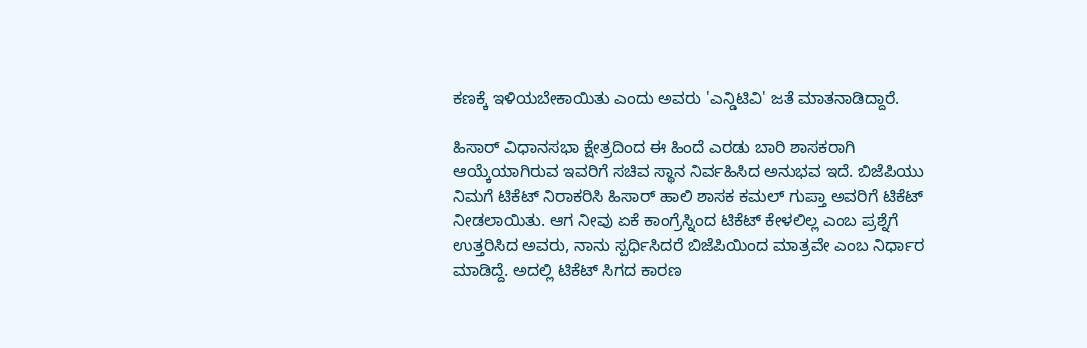ಕಣಕ್ಕೆ ಇಳಿಯಬೇಕಾಯಿತು ಎಂದು ಅವರು 'ಎನ್ಡಿಟಿವಿ' ಜತೆ ಮಾತನಾಡಿದ್ದಾರೆ.

ಹಿಸಾರ್ ವಿಧಾನಸಭಾ ಕ್ಷೇತ್ರದಿಂದ ಈ ಹಿಂದೆ ಎರಡು ಬಾರಿ ಶಾಸಕರಾಗಿ ಆಯ್ಕೆಯಾಗಿರುವ ಇವರಿಗೆ ಸಚಿವ ಸ್ಥಾನ ನಿರ್ವಹಿಸಿದ ಅನುಭವ ಇದೆ. ಬಿಜೆಪಿಯು ನಿಮಗೆ ಟಿಕೆಟ್ ನಿರಾಕರಿಸಿ ಹಿಸಾರ್ ಹಾಲಿ ಶಾಸಕ ಕಮಲ್ ಗುಪ್ತಾ ಅವರಿಗೆ ಟಿಕೆಟ್ ನೀಡಲಾಯಿತು. ಆಗ ನೀವು ಏಕೆ ಕಾಂಗ್ರೆಸ್ನಿಂದ ಟಿಕೆಟ್ ಕೇಳಲಿಲ್ಲ ಎಂಬ ಪ್ರಶ್ನೆಗೆ ಉತ್ತರಿಸಿದ ಅವರು, ನಾನು ಸ್ಪರ್ಧಿಸಿದರೆ ಬಿಜೆಪಿಯಿಂದ ಮಾತ್ರವೇ ಎಂಬ ನಿರ್ಧಾರ ಮಾಡಿದ್ದೆ. ಅದಲ್ಲಿ ಟಿಕೆಟ್ ಸಿಗದ ಕಾರಣ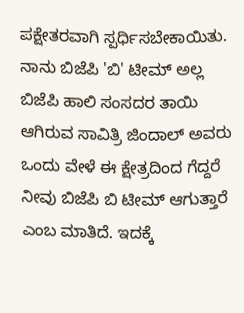ಪಕ್ಷೇತರವಾಗಿ ಸ್ಪರ್ಧಿಸಬೇಕಾಯಿತು.
ನಾನು ಬಿಜೆಪಿ 'ಬಿ' ಟೀಮ್ ಅಲ್ಲ
ಬಿಜೆಪಿ ಹಾಲಿ ಸಂಸದರ ತಾಯಿ ಆಗಿರುವ ಸಾವಿತ್ರಿ ಜಿಂದಾಲ್ ಅವರು ಒಂದು ವೇಳೆ ಈ ಕ್ಷೇತ್ರದಿಂದ ಗೆದ್ದರೆ ನೀವು ಬಿಜೆಪಿ ಬಿ ಟೀಮ್ ಆಗುತ್ತಾರೆ ಎಂಬ ಮಾತಿದೆ. ಇದಕ್ಕೆ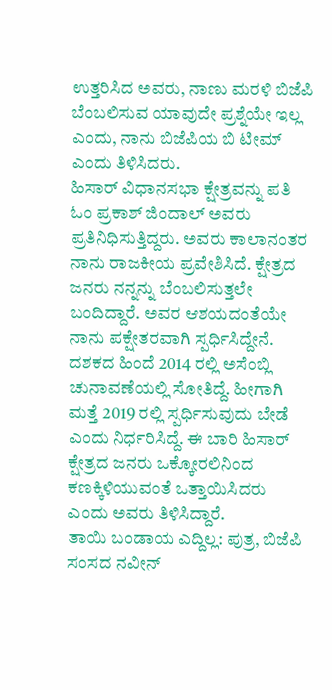ಉತ್ತರಿಸಿದ ಅವರು, ನಾಣು ಮರಳಿ ಬಿಜೆಪಿ ಬೆಂಬಲಿಸುವ ಯಾವುದೇ ಪ್ರಶ್ನೆಯೇ ಇಲ್ಲ ಎಂದು, ನಾನು ಬಿಜೆಪಿಯ ಬಿ ಟೀಮ್ ಎಂದು ತಿಳಿಸಿದರು.
ಹಿಸಾರ್ ವಿಧಾನಸಭಾ ಕ್ಷೇತ್ರವನ್ನು ಪತಿ ಓಂ ಪ್ರಕಾಶ್ ಜಿಂದಾಲ್ ಅವರು ಪ್ರತಿನಿಧಿಸುತ್ತಿದ್ದರು. ಅವರು ಕಾಲಾನಂತರ ನಾನು ರಾಜಕೀಯ ಪ್ರವೇಶಿಸಿದೆ. ಕ್ಷೇತ್ರದ ಜನರು ನನ್ನನ್ನು ಬೆಂಬಲಿಸುತ್ತಲೇ ಬಂದಿದ್ದಾರೆ. ಅವರ ಆಶಯದಂತೆಯೇ ನಾನು ಪಕ್ಷೇತರವಾಗಿ ಸ್ಪರ್ಧಿಸಿದ್ದೇನೆ. ದಶಕದ ಹಿಂದೆ 2014 ರಲ್ಲಿ ಅಸೆಂಬ್ಲಿ ಚುನಾವಣೆಯಲ್ಲಿ ಸೋತಿದ್ದೆ. ಹೀಗಾಗಿ ಮತ್ತೆ 2019 ರಲ್ಲಿ ಸ್ಪರ್ಧಿಸುವುದು ಬೇಡೆ ಎಂದು ನಿರ್ಧರಿಸಿದ್ದೆ. ಈ ಬಾರಿ ಹಿಸಾರ್ ಕ್ಷೇತ್ರದ ಜನರು ಒಕ್ಕೋರಲಿನಿಂದ ಕಣಕ್ಕಿಳಿಯುವಂತೆ ಒತ್ತಾಯಿಸಿದರು ಎಂದು ಅವರು ತಿಳಿಸಿದ್ದಾರೆ.
ತಾಯಿ ಬಂಡಾಯ ಎದ್ದಿಲ್ಲ: ಪುತ್ರ, ಬಿಜೆಪಿ ಸಂಸದ ನವೀನ್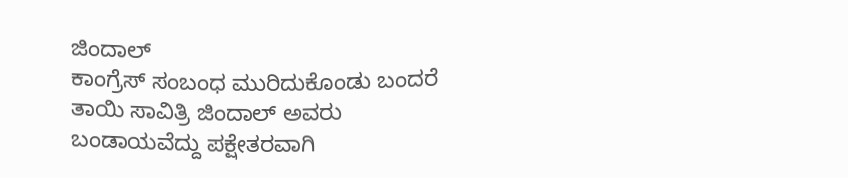ಜಿಂದಾಲ್
ಕಾಂಗ್ರೆಸ್ ಸಂಬಂಧ ಮುರಿದುಕೊಂಡು ಬಂದರೆ ತಾಯಿ ಸಾವಿತ್ರಿ ಜಿಂದಾಲ್ ಅವರು ಬಂಡಾಯವೆದ್ದು ಪಕ್ಷೇತರವಾಗಿ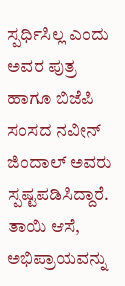ಸ್ಪರ್ಧಿಸಿಲ್ಲ ಎಂದು ಅವರ ಪುತ್ರ ಹಾಗೂ ಬಿಜೆಪಿ ಸಂಸದ ನವೀನ್ ಜಿಂದಾಲ್ ಅವರು ಸ್ಪಷ್ಟಪಡಿಸಿದ್ದಾರೆ. ತಾಯಿ ಆಸೆ, ಅಭಿಪ್ರಾಯವನ್ನು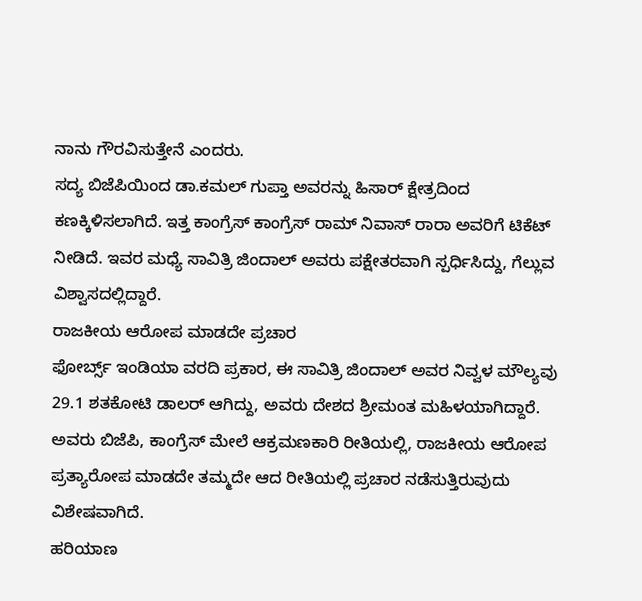ನಾನು ಗೌರವಿಸುತ್ತೇನೆ ಎಂದರು.
ಸದ್ಯ ಬಿಜೆಪಿಯಿಂದ ಡಾ.ಕಮಲ್ ಗುಪ್ತಾ ಅವರನ್ನು ಹಿಸಾರ್ ಕ್ಷೇತ್ರದಿಂದ ಕಣಕ್ಕಿಳಿಸಲಾಗಿದೆ. ಇತ್ತ ಕಾಂಗ್ರೆಸ್ ಕಾಂಗ್ರೆಸ್ ರಾಮ್ ನಿವಾಸ್ ರಾರಾ ಅವರಿಗೆ ಟಿಕೆಟ್ ನೀಡಿದೆ. ಇವರ ಮಧ್ಯೆ ಸಾವಿತ್ರಿ ಜಿಂದಾಲ್ ಅವರು ಪಕ್ಷೇತರವಾಗಿ ಸ್ಪರ್ಧಿಸಿದ್ದು, ಗೆಲ್ಲುವ ವಿಶ್ವಾಸದಲ್ಲಿದ್ದಾರೆ.
ರಾಜಕೀಯ ಆರೋಪ ಮಾಡದೇ ಪ್ರಚಾರ
ಫೋರ್ಬ್ಸ್ ಇಂಡಿಯಾ ವರದಿ ಪ್ರಕಾರ, ಈ ಸಾವಿತ್ರಿ ಜಿಂದಾಲ್ ಅವರ ನಿವ್ವಳ ಮೌಲ್ಯವು 29.1 ಶತಕೋಟಿ ಡಾಲರ್ ಆಗಿದ್ದು, ಅವರು ದೇಶದ ಶ್ರೀಮಂತ ಮಹಿಳಯಾಗಿದ್ದಾರೆ. ಅವರು ಬಿಜೆಪಿ, ಕಾಂಗ್ರೆಸ್ ಮೇಲೆ ಆಕ್ರಮಣಕಾರಿ ರೀತಿಯಲ್ಲಿ, ರಾಜಕೀಯ ಆರೋಪ ಪ್ರತ್ಯಾರೋಪ ಮಾಡದೇ ತಮ್ಮದೇ ಆದ ರೀತಿಯಲ್ಲಿ ಪ್ರಚಾರ ನಡೆಸುತ್ತಿರುವುದು ವಿಶೇಷವಾಗಿದೆ.
ಹರಿಯಾಣ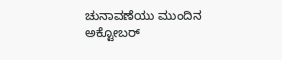ಚುನಾವಣೆಯು ಮುಂದಿನ ಅಕ್ಟೋಬರ್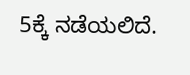5ಕ್ಕೆ ನಡೆಯಲಿದೆ.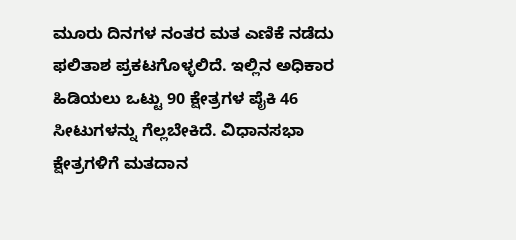ಮೂರು ದಿನಗಳ ನಂತರ ಮತ ಎಣಿಕೆ ನಡೆದು ಫಲಿತಾಶ ಪ್ರಕಟಗೊಳ್ಳಲಿದೆ. ಇಲ್ಲಿನ ಅಧಿಕಾರ ಹಿಡಿಯಲು ಒಟ್ಟು 90 ಕ್ಷೇತ್ರಗಳ ಪೈಕಿ 46 ಸೀಟುಗಳನ್ನು ಗೆಲ್ಲಬೇಕಿದೆ. ವಿಧಾನಸಭಾ ಕ್ಷೇತ್ರಗಳಿಗೆ ಮತದಾನ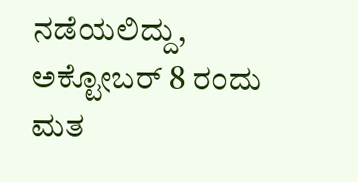ನಡೆಯಲಿದ್ದು, ಅಕ್ಟೋಬರ್ 8 ರಂದು ಮತ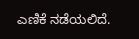ಎಣಿಕೆ ನಡೆಯಲಿದೆ.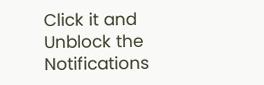Click it and Unblock the Notifications